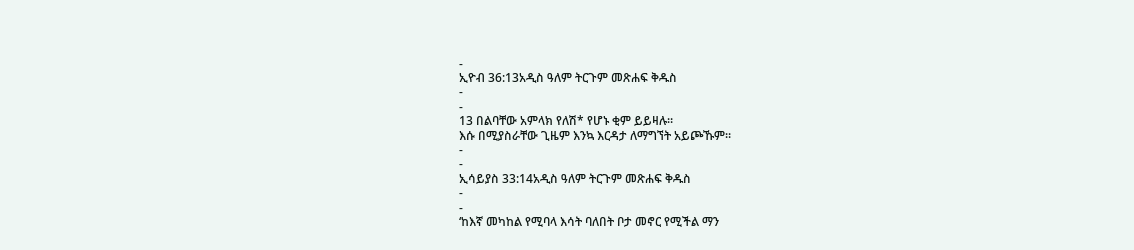-
ኢዮብ 36:13አዲስ ዓለም ትርጉም መጽሐፍ ቅዱስ
-
-
13 በልባቸው አምላክ የለሽ* የሆኑ ቂም ይይዛሉ።
እሱ በሚያስራቸው ጊዜም እንኳ እርዳታ ለማግኘት አይጮኹም።
-
-
ኢሳይያስ 33:14አዲስ ዓለም ትርጉም መጽሐፍ ቅዱስ
-
-
‘ከእኛ መካከል የሚባላ እሳት ባለበት ቦታ መኖር የሚችል ማን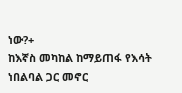ነው?+
ከእኛስ መካከል ከማይጠፋ የእሳት ነበልባል ጋር መኖር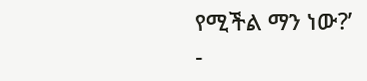የሚችል ማን ነው?’
-